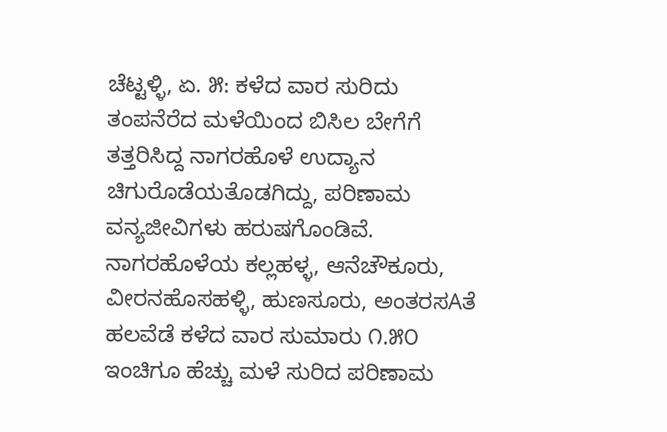ಚೆಟ್ಟಳ್ಳಿ, ಏ. ೫: ಕಳೆದ ವಾರ ಸುರಿದು ತಂಪನೆರೆದ ಮಳೆಯಿಂದ ಬಿಸಿಲ ಬೇಗೆಗೆ ತತ್ತರಿಸಿದ್ದ ನಾಗರಹೊಳೆ ಉದ್ಯಾನ ಚಿಗುರೊಡೆಯತೊಡಗಿದ್ದು, ಪರಿಣಾಮ ವನ್ಯಜೀವಿಗಳು ಹರುಷಗೊಂಡಿವೆ.
ನಾಗರಹೊಳೆಯ ಕಲ್ಲಹಳ್ಳ, ಆನೆಚೌಕೂರು, ವೀರನಹೊಸಹಳ್ಳಿ, ಹುಣಸೂರು, ಅಂತರಸAತೆ ಹಲವೆಡೆ ಕಳೆದ ವಾರ ಸುಮಾರು ೧.೫೦ ಇಂಚಿಗೂ ಹೆಚ್ಚು ಮಳೆ ಸುರಿದ ಪರಿಣಾಮ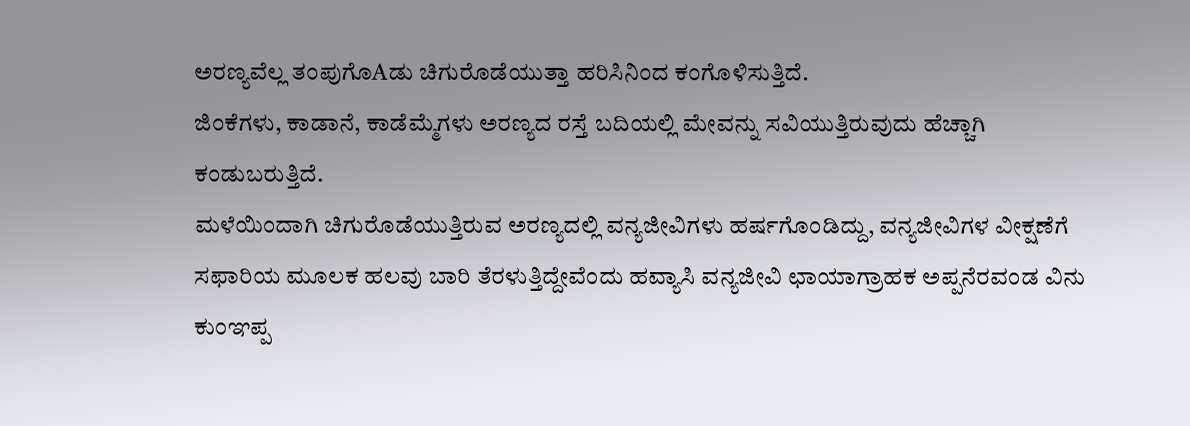ಅರಣ್ಯವೆಲ್ಲ ತಂಪುಗೊAಡು ಚಿಗುರೊಡೆಯುತ್ತಾ ಹರಿಸಿನಿಂದ ಕಂಗೊಳಿಸುತ್ತಿದೆ.
ಜಿಂಕೆಗಳು, ಕಾಡಾನೆ, ಕಾಡೆಮ್ಮೆಗಳು ಅರಣ್ಯದ ರಸ್ತೆ ಬದಿಯಲ್ಲಿ ಮೇವನ್ನು ಸವಿಯುತ್ತಿರುವುದು ಹೆಚ್ಚಾಗಿ ಕಂಡುಬರುತ್ತಿದೆ.
ಮಳೆಯಿಂದಾಗಿ ಚಿಗುರೊಡೆಯುತ್ತಿರುವ ಅರಣ್ಯದಲ್ಲಿ ವನ್ಯಜೀವಿಗಳು ಹರ್ಷಗೊಂಡಿದ್ದು, ವನ್ಯಜೀವಿಗಳ ವೀಕ್ಷಣೆಗೆ ಸಫಾರಿಯ ಮೂಲಕ ಹಲವು ಬಾರಿ ತೆರಳುತ್ತಿದ್ದೇವೆಂದು ಹವ್ಯಾಸಿ ವನ್ಯಜೀವಿ ಛಾಯಾಗ್ರಾಹಕ ಅಪ್ಪನೆರವಂಡ ವಿನು ಕುಂಞಪ್ಪ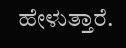ಹೇಳುತ್ತಾರೆ.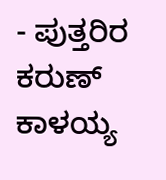- ಪುತ್ತರಿರ ಕರುಣ್ ಕಾಳಯ್ಯ